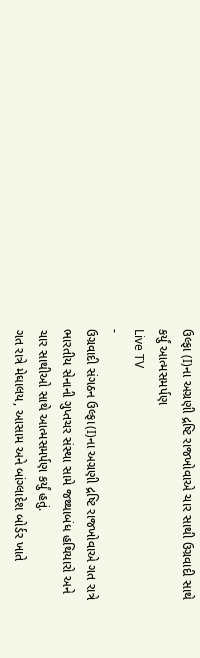ઉલ્ફા (I)ના અગ્રણી દ્રષ્ટિ રાજખોવાએ ચાર સાથી ઉગ્રવાદી સાથે કર્યું આત્મસમર્પણ
Live TV
-
ઉગ્રવાદી સંગઠન ઉલ્ફા(I)ના અગ્રણી દ્રષ્ટિ રાજખોવાએ ગત રાત્રે ભારતીય સેનાની ગુપ્તચર સંસ્થા સામે જથ્થાબંધ હથિયારો અને ચાર સાથીઓ સાથે આત્મસમર્પણ કર્યું હતું.
ગત રાત્રે મેઘાલય, આસામ અને બાંગ્લાદેશ બોર્ડર ખાતે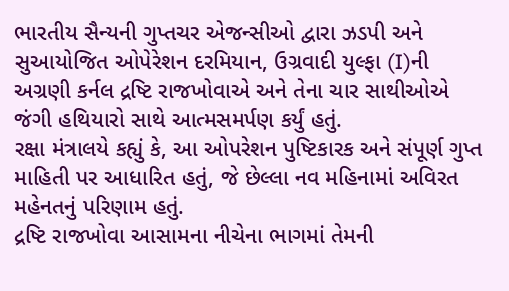ભારતીય સૈન્યની ગુપ્તચર એજન્સીઓ દ્વારા ઝડપી અને સુઆયોજિત ઓપેરેશન દરમિયાન, ઉગ્રવાદી યુલ્ફા (I)ની અગ્રણી કર્નલ દ્રષ્ટિ રાજખોવાએ અને તેના ચાર સાથીઓએ જંગી હથિયારો સાથે આત્મસમર્પણ કર્યું હતું.
રક્ષા મંત્રાલયે કહ્યું કે, આ ઓપરેશન પુષ્ટિકારક અને સંપૂર્ણ ગુપ્ત માહિતી પર આધારિત હતું, જે છેલ્લા નવ મહિનામાં અવિરત મહેનતનું પરિણામ હતું.
દ્રષ્ટિ રાજખોવા આસામના નીચેના ભાગમાં તેમની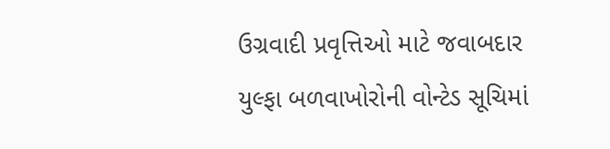ઉગ્રવાદી પ્રવૃત્તિઓ માટે જવાબદાર યુલ્ફા બળવાખોરોની વોન્ટેડ સૂચિમાં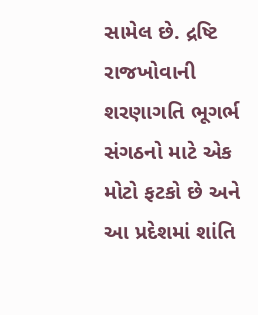સામેલ છે. દ્રષ્ટિ રાજખોવાની શરણાગતિ ભૂગર્ભ સંગઠનો માટે એક મોટો ફટકો છે અને આ પ્રદેશમાં શાંતિ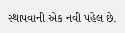સ્થાપવાની એક નવી પહેલ છે.